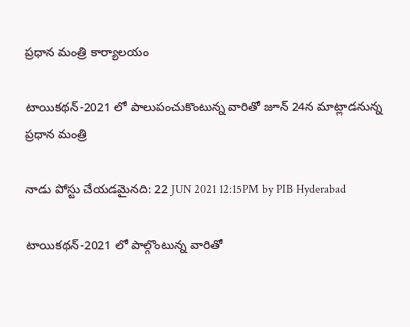ప్రధాన మంత్రి కార్యాలయం

టాయికథన్-2021 లో పాలుపంచుకొంటున్న‌ వారితో జూన్ 24న మాట్లాడ‌నున్న ప్ర‌ధాన మంత్రి

నాడు పోస్టు చేయడమైనది: 22 JUN 2021 12:15PM by PIB Hyderabad

టాయిక‌థ‌న్-2021 లో పాల్గొంటున్న వారితో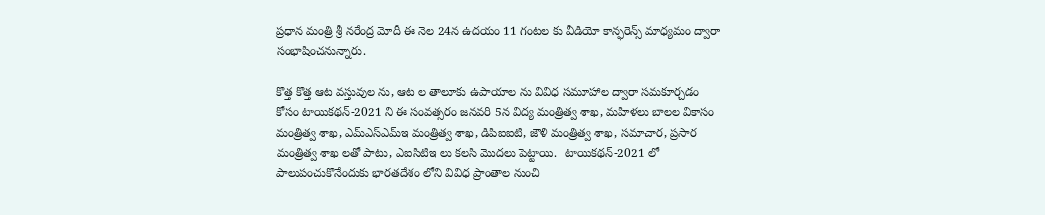ప్ర‌ధాన మంత్రి శ్రీ న‌రేంద్ర మోదీ ఈ నెల 24న ఉద‌యం 11 గంట‌ల కు వీడియో కాన్ఫ‌రెన్స్ మాధ్య‌మం ద్వారా సంభాషించ‌నున్నారు.

కొత్త కొత్త ఆట వస్తువుల ను, ఆట‌ ల తాలూకు ఉపాయాల ను వివిధ స‌మూహాల ద్వారా స‌మ‌కూర్చ‌డం కోసం టాయిక‌థ‌న్-2021 ని ఈ సంవ‌త్స‌రం జ‌న‌వ‌రి 5న విద్య మంత్రిత్వ శాఖ‌, మ‌హిళ‌లు బాల‌ల వికాసం మంత్రిత్వ శాఖ‌, ఎమ్ఎస్ఎమ్ఇ మంత్రిత్వ శాఖ‌, డిపిఐఐటి, జౌళి మంత్రిత్వ శాఖ‌, స‌మాచార‌, ప్ర‌సార మంత్రిత్వ శాఖ ల‌తో పాటు, ఎఐసిటిఇ లు క‌ల‌సి మొద‌లు పెట్టాయి.  టాయిక‌థ‌న్‌-2021 లో పాలుపంచుకొనేందుకు భార‌త‌దేశం లోని వివిధ ప్రాంతాల నుంచి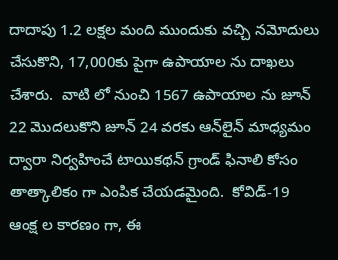దాదాపు 1.2 ల‌క్ష‌ల మంది ముందుకు వచ్చి నమోదులు చేసుకొని, 17,000కు పైగా ఉపాయాల‌ ను దాఖ‌లు చేశారు.  వాటి లో నుంచి 1567 ఉపాయాల‌ ను జూన్ 22 మొద‌లుకొని జూన్ 24 వ‌ర‌కు ఆన్‌లైన్ మాధ్యమం ద్వారా నిర్వహించే టాయిక‌థ‌న్ గ్రాండ్ ఫినాలి కోసం తాత్కాలికం గా ఎంపిక చేయ‌డ‌మైంది.  కోవిడ్-19 ఆంక్ష‌ ల కార‌ణం గా, ఈ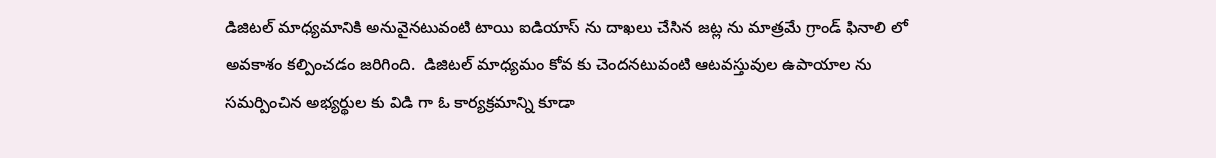డిజిట‌ల్ మాధ్యమానికి అనువైనటువంటి టాయి ఐడియాస్‌ ను దాఖ‌లు చేసిన జ‌ట్ల ను మాత్రమే గ్రాండ్ ఫినాలి లో అవకాశం కల్పించడం జ‌రిగింది.  డిజిట‌ల్ మాధ్య‌మం కోవ‌ కు చెంద‌నటువంటి ఆట‌వస్తువుల ఉపాయాల ను సమర్పించిన అభ్యర్థుల కు విడి గా ఓ కార్య‌క్ర‌మాన్ని కూడా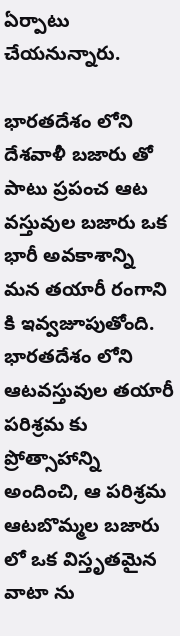ఏర్పాటు చేయ‌నున్నారు.

భార‌త‌దేశం లోని దేశ‌వాళీ బజారు తో పాటు ప్ర‌పంచ ఆట‌ వస్తువుల బ‌జారు ఒక భారీ అవ‌కాశాన్ని మ‌న త‌యారీ రంగాని కి ఇవ్వజూపుతోంది.  భార‌త‌దేశం లోని ఆట‌వస్తువుల త‌యారీ ప‌రిశ్ర‌మ కు ప్రోత్సాహాన్ని అందించి, ఆ పరిశ్రమ ఆట‌బొమ్మ‌ల బ‌జారు లో ఒక విస్తృత‌మైన వాటా ను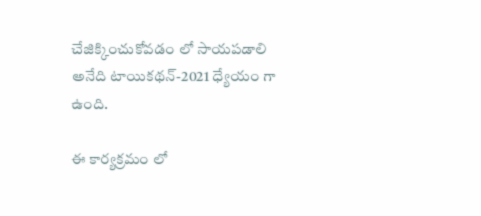చేజిక్కించుకోవ‌డం లో సాయ‌ప‌డాలి అనేది టాయిక‌థ‌న్‌-2021 ధ్యేయం గా ఉంది.

ఈ కార్య‌క్ర‌మం లో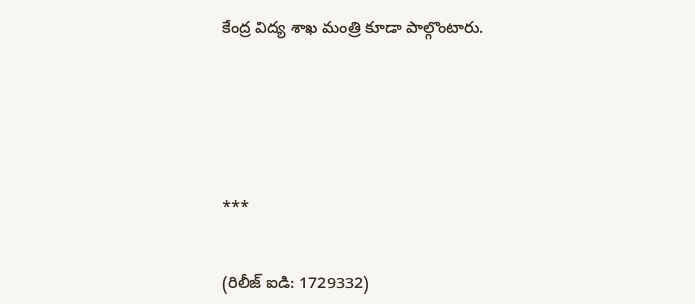కేంద్ర విద్య శాఖ మంత్రి కూడా పాల్గొంటారు.






***


(రిలీజ్ ఐడి: 1729332)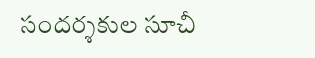సందర్శకుల సూచీ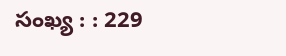సంఖ్య : : 229